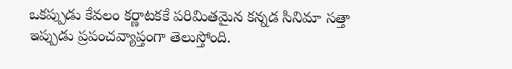ఒకప్పుడు కేవలం కర్ణాటకకే పరిమితమైన కన్నడ సినిమా సత్తా ఇప్పుడు ప్రపంచవ్యాప్తంగా తెలుస్తోంది.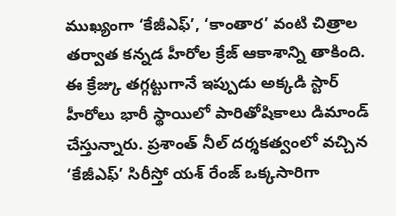ముఖ్యంగా ‘కేజీఎఫ్’, ‘కాంతార’ వంటి చిత్రాల తర్వాత కన్నడ హీరోల క్రేజ్ ఆకాశాన్ని తాకింది. ఈ క్రేజ్కు తగ్గట్టుగానే ఇప్పుడు అక్కడి స్టార్ హీరోలు భారీ స్థాయిలో పారితోషికాలు డిమాండ్ చేస్తున్నారు. ప్రశాంత్ నీల్ దర్శకత్వంలో వచ్చిన ‘కేజీఎఫ్’ సిరీస్తో యశ్ రేంజ్ ఒక్కసారిగా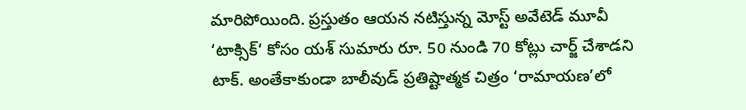మారిపోయింది. ప్రస్తుతం ఆయన నటిస్తున్న మోస్ట్ అవేటెడ్ మూవీ ‘టాక్సిక్‘ కోసం యశ్ సుమారు రూ. 50 నుండి 70 కోట్లు చార్జ్ చేశాడని టాక్. అంతేకాకుండా బాలీవుడ్ ప్రతిష్టాత్మక చిత్రం ‘రామాయణ’లో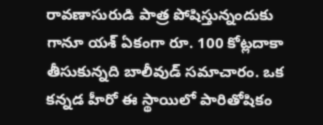రావణాసురుడి పాత్ర పోషిస్తున్నందుకు గానూ యశ్ ఏకంగా రూ. 100 కోట్లదాకా తీసుకున్నది బాలీవుడ్ సమాచారం. ఒక కన్నడ హీరో ఈ స్థాయిలో పారితోషికం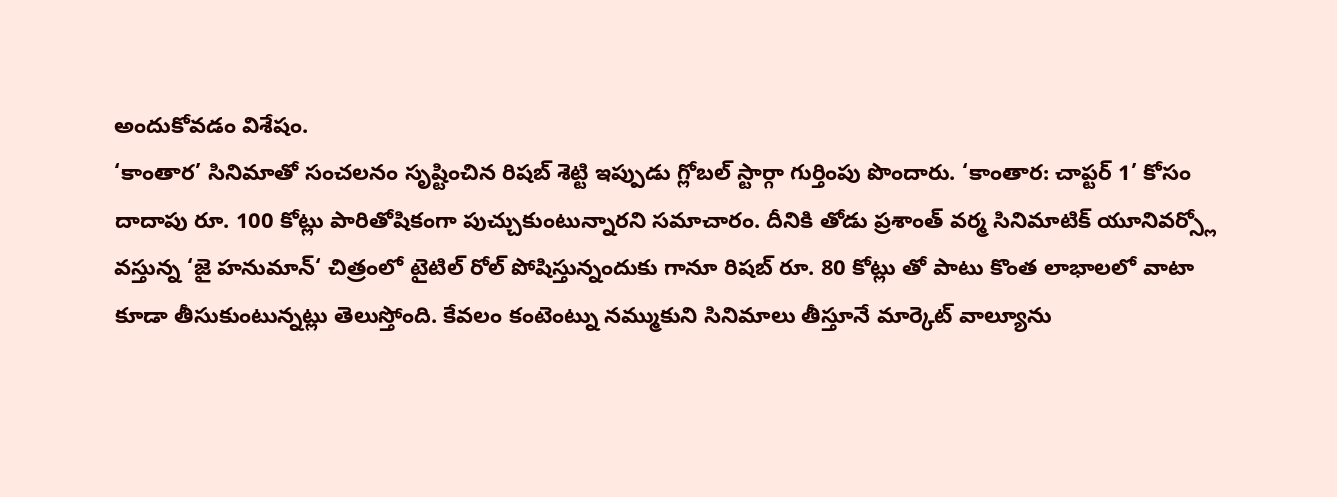అందుకోవడం విశేషం.
‘కాంతార’ సినిమాతో సంచలనం సృష్టించిన రిషబ్ శెట్టి ఇప్పుడు గ్లోబల్ స్టార్గా గుర్తింపు పొందారు. ‘కాంతార: చాప్టర్ 1’ కోసం దాదాపు రూ. 100 కోట్లు పారితోషికంగా పుచ్చుకుంటున్నారని సమాచారం. దీనికి తోడు ప్రశాంత్ వర్మ సినిమాటిక్ యూనివర్స్లో వస్తున్న ‘జై హనుమాన్‘ చిత్రంలో టైటిల్ రోల్ పోషిస్తున్నందుకు గానూ రిషబ్ రూ. 80 కోట్లు తో పాటు కొంత లాభాలలో వాటా కూడా తీసుకుంటున్నట్లు తెలుస్తోంది. కేవలం కంటెంట్ను నమ్ముకుని సినిమాలు తీస్తూనే మార్కెట్ వాల్యూను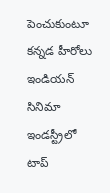పెంచుకుంటూ కన్నడ హీరోలు ఇండియన్ సినిమా ఇండస్ట్రీలో టాప్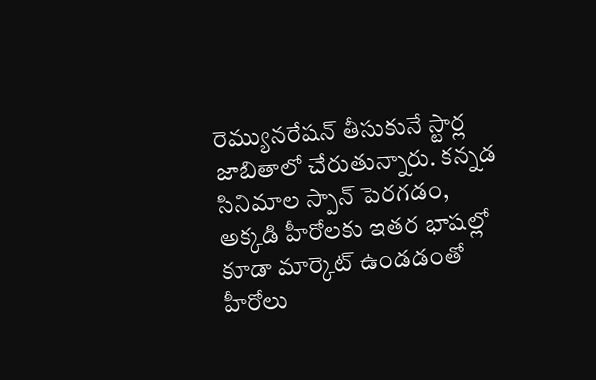రెమ్యునరేషన్ తీసుకునే స్టార్ల జాబితాలో చేరుతున్నారు. కన్నడ సినిమాల స్పాన్ పెరగడం, అక్కడి హీరోలకు ఇతర భాషల్లో కూడా మార్కెట్ ఉండడంతో హీరోలు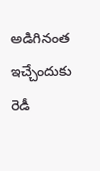అడిగినంత ఇచ్చేందుకు రెడీ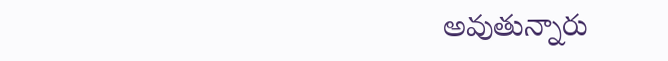అవుతున్నారు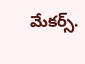మేకర్స్.